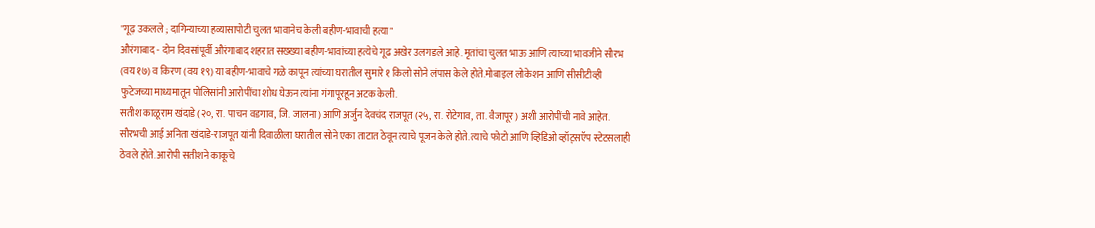"गूढ़ उकलले ; दागिन्याच्या हव्यासापोटी चुलत भावानेच केली बहीण-भावाची हत्या"
औरंगाबाद - दोन दिवसांपूर्वी औरंगाबाद शहरात सख्ख्या बहीण-भावांच्या हत्येचे गूढ अखेर उलगडले आहे. मृतांचा चुलत भाऊ आणि त्याच्या भावजीने सौरभ (वय १७) व किरण (वय १९) या बहीण-भावाचे गळे कापून त्यांच्या घरातील सुमारे १ किलो सोने लंपास केले होते.मोबाइल लोकेशन आणि सीसीटीव्ही फुटेजच्या माध्यमातून पोलिसांनी आरोपींचा शोध घेऊन त्यांना गंगापूरहून अटक केली.
सतीश काळूराम खंदाडे (२०, रा. पाचन वडगाव, जि. जालना) आणि अर्जुन देवचंद राजपूत (२५, रा. रोटेगाव, ता. वैजापूर) अशी आरोपींची नावे आहेत.
सौरभची आई अनिता खंदाडे-राजपूत यांनी दिवाळीला घरातील सोने एका ताटात ठेवून त्याचे पूजन केले होते. त्याचे फोटो आणि व्हिडिओ व्हॉट्सऍप स्टेटसलाही ठेवले होते. आरोपी सतीशने काकूचे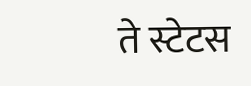ते स्टेटस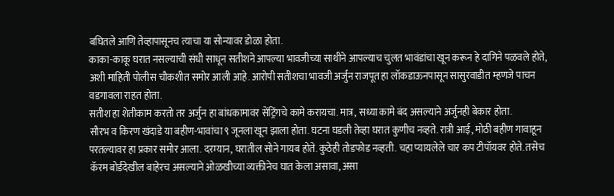बघितले आणि तेव्हापासूनच त्याचा या सोन्यावर डोळा होता.
काका-काकू घरात नसल्याची संधी साधून सतीशने आपल्या भावजीच्या साथीने आपल्याच चुलत भावंडांचा खून करून हे दागिने पळवले होते, अशी माहिती पोलीस चौकशीत समोर आली आहे. आरोपी सतीशचा भावजी अर्जुन राजपूत हा लॉकडाऊनपासून सासुरवाडीत म्हणजे पाचन वडगावला राहत होता.
सतीश हा शेतीकाम करतो तर अर्जुन हा बांधकामावर सेंट्रिंगचे कामे करायचा. मात्र, सध्या कामे बंद असल्याने अर्जुनही बेकार होता.
सौरभ व किरण खंदाडे या बहीण-भावांचा ९ जूनला खून झाला होता. घटना घडली तेव्हा घरात कुणीच नव्हते. रात्री आई, मोठी बहीण गावाहून परतल्यावर हा प्रकार समोर आला. दरम्यान, घरातील सोने गायब होते. कुठेही तोडफोड नव्हती. चहा प्यायलेले चार कप टीपॉयवर होते. तसेच कॅरम बोर्डदेखील बाहेरच असल्याने ओळखीच्या व्यक्तीनेच घात केला असावा, असा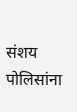संशय पोलिसांना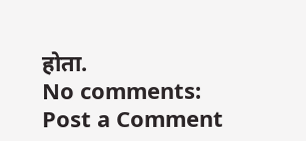होता.
No comments:
Post a Comment